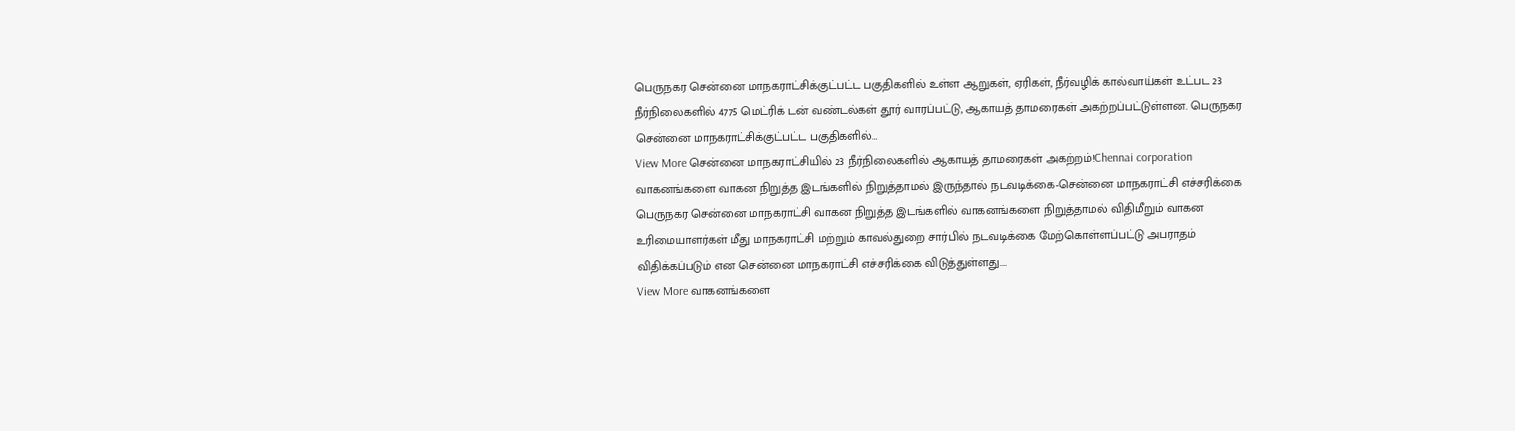பெருநகர சென்னை மாநகராட்சிக்குட்பட்ட பகுதிகளில் உள்ள ஆறுகள், ஏரிகள், நீர்வழிக் கால்வாய்கள் உட்பட 23 நீர்நிலைகளில் 4775 மெட்ரிக் டன் வண்டல்கள் தூர் வாரப்பட்டு, ஆகாயத் தாமரைகள் அகற்றப்பட்டுள்ளன. பெருநகர சென்னை மாநகராட்சிக்குட்பட்ட பகுதிகளில்…
View More சென்னை மாநகராட்சியில் 23 நீர்நிலைகளில் ஆகாயத் தாமரைகள் அகற்றம்!Chennai corporation
வாகனங்களை வாகன நிறுத்த இடங்களில் நிறுத்தாமல் இருந்தால் நடவடிக்கை-சென்னை மாநகராட்சி எச்சரிக்கை
பெருநகர சென்னை மாநகராட்சி வாகன நிறுத்த இடங்களில் வாகனங்களை நிறுத்தாமல் விதிமீறும் வாகன உரிமையாளர்கள் மீது மாநகராட்சி மற்றும் காவல்துறை சார்பில் நடவடிக்கை மேற்கொள்ளப்பட்டு அபராதம் விதிக்கப்படும் என சென்னை மாநகராட்சி எச்சரிக்கை விடுத்துள்ளது.…
View More வாகனங்களை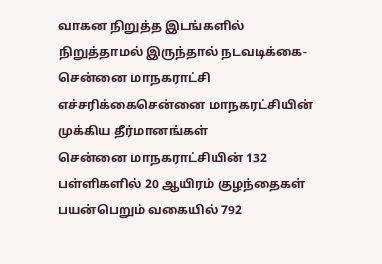வாகன நிறுத்த இடங்களில் நிறுத்தாமல் இருந்தால் நடவடிக்கை-சென்னை மாநகராட்சி எச்சரிக்கைசென்னை மாநகரட்சியின் முக்கிய தீர்மானங்கள்
சென்னை மாநகராட்சியின் 132 பள்ளிகளில் 20 ஆயிரம் குழந்தைகள் பயன்பெறும் வகையில் 792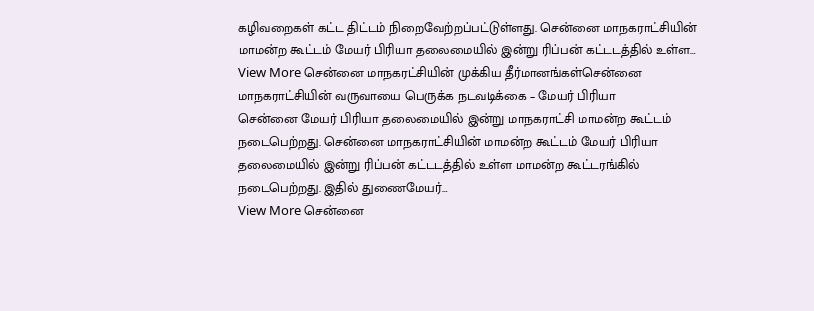கழிவறைகள் கட்ட திட்டம் நிறைவேற்றப்பட்டுள்ளது. சென்னை மாநகராட்சியின் மாமன்ற கூட்டம் மேயர் பிரியா தலைமையில் இன்று ரிப்பன் கட்டடத்தில் உள்ள…
View More சென்னை மாநகரட்சியின் முக்கிய தீர்மானங்கள்சென்னை மாநகராட்சியின் வருவாயை பெருக்க நடவடிக்கை – மேயர் பிரியா
சென்னை மேயர் பிரியா தலைமையில் இன்று மாநகராட்சி மாமன்ற கூட்டம் நடைபெற்றது. சென்னை மாநகராட்சியின் மாமன்ற கூட்டம் மேயர் பிரியா தலைமையில் இன்று ரிப்பன் கட்டடத்தில் உள்ள மாமன்ற கூட்டரங்கில் நடைபெற்றது. இதில் துணைமேயர்…
View More சென்னை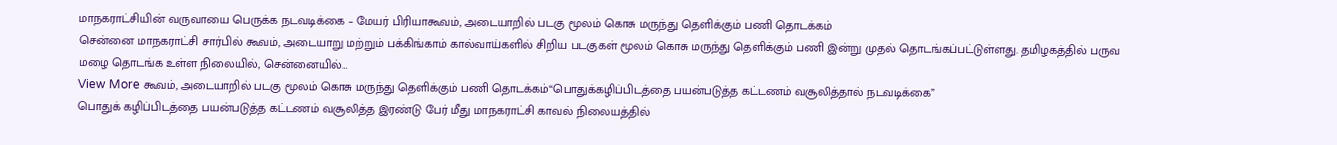மாநகராட்சியின் வருவாயை பெருக்க நடவடிக்கை – மேயர் பிரியாகூவம், அடையாறில் படகு மூலம் கொசு மருந்து தெளிக்கும் பணி தொடக்கம்
சென்னை மாநகராட்சி சார்பில் கூவம், அடையாறு மற்றும் பக்கிங்காம் கால்வாய்களில் சிறிய படகுகள் மூலம் கொசு மருந்து தெளிக்கும் பணி இன்று முதல் தொடங்கப்பட்டுள்ளது. தமிழகத்தில் பருவ மழை தொடங்க உள்ள நிலையில், சென்னையில்…
View More கூவம், அடையாறில் படகு மூலம் கொசு மருந்து தெளிக்கும் பணி தொடக்கம்“பொதுக்கழிப்பிடத்தை பயன்படுத்த கட்டணம் வசூலித்தால் நடவடிக்கை”
பொதுக் கழிப்பிடத்தை பயன்படுத்த கட்டணம் வசூலித்த இரண்டு பேர் மீது மாநகராட்சி காவல் நிலையத்தில்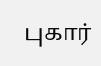புகார்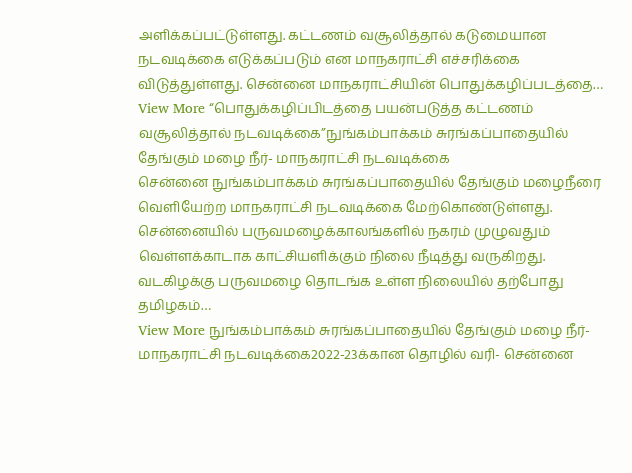அளிக்கப்பட்டுள்ளது. கட்டணம் வசூலித்தால் கடுமையான நடவடிக்கை எடுக்கப்படும் என மாநகராட்சி எச்சரிக்கை விடுத்துள்ளது. சென்னை மாநகராட்சியின் பொதுக்கழிப்படத்தை…
View More “பொதுக்கழிப்பிடத்தை பயன்படுத்த கட்டணம் வசூலித்தால் நடவடிக்கை”நுங்கம்பாக்கம் சுரங்கப்பாதையில் தேங்கும் மழை நீர்- மாநகராட்சி நடவடிக்கை
சென்னை நுங்கம்பாக்கம் சுரங்கப்பாதையில் தேங்கும் மழைநீரை வெளியேற்ற மாநகராட்சி நடவடிக்கை மேற்கொண்டுள்ளது. சென்னையில் பருவமழைக்காலங்களில் நகரம் முழுவதும் வெள்ளக்காடாக காட்சியளிக்கும் நிலை நீடித்து வருகிறது. வடகிழக்கு பருவமழை தொடங்க உள்ள நிலையில் தற்போது தமிழகம்…
View More நுங்கம்பாக்கம் சுரங்கப்பாதையில் தேங்கும் மழை நீர்- மாநகராட்சி நடவடிக்கை2022-23க்கான தொழில் வரி- சென்னை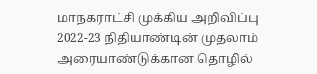மாநகராட்சி முக்கிய அறிவிப்பு
2022-23 நிதியாண்டின் முதலாம் அரையாண்டுக்கான தொழில்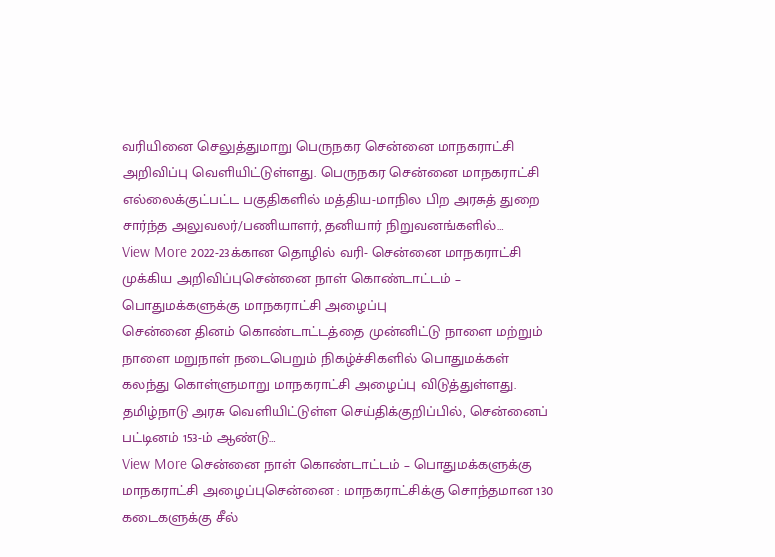வரியினை செலுத்துமாறு பெருநகர சென்னை மாநகராட்சி அறிவிப்பு வெளியிட்டுள்ளது. பெருநகர சென்னை மாநகராட்சி எல்லைக்குட்பட்ட பகுதிகளில் மத்திய-மாநில பிற அரசுத் துறை சார்ந்த அலுவலர்/பணியாளர், தனியார் நிறுவனங்களில்…
View More 2022-23க்கான தொழில் வரி- சென்னை மாநகராட்சி முக்கிய அறிவிப்புசென்னை நாள் கொண்டாட்டம் – பொதுமக்களுக்கு மாநகராட்சி அழைப்பு
சென்னை தினம் கொண்டாட்டத்தை முன்னிட்டு நாளை மற்றும் நாளை மறுநாள் நடைபெறும் நிகழ்ச்சிகளில் பொதுமக்கள் கலந்து கொள்ளுமாறு மாநகராட்சி அழைப்பு விடுத்துள்ளது. தமிழ்நாடு அரசு வெளியிட்டுள்ள செய்திக்குறிப்பில், சென்னைப் பட்டினம் 153-ம் ஆண்டு…
View More சென்னை நாள் கொண்டாட்டம் – பொதுமக்களுக்கு மாநகராட்சி அழைப்புசென்னை : மாநகராட்சிக்கு சொந்தமான 130 கடைகளுக்கு சீல்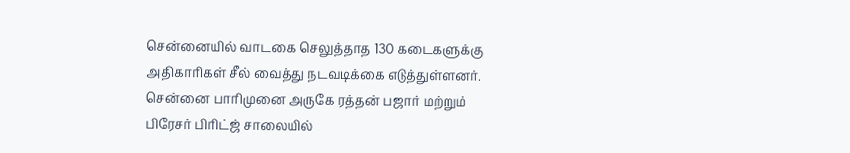சென்னையில் வாடகை செலுத்தாத 130 கடைகளுக்கு அதிகாரிகள் சீல் வைத்து நடவடிக்கை எடுத்துள்ளனர். சென்னை பாரிமுனை அருகே ரத்தன் பஜார் மற்றும் பிரேசர் பிரிட்ஜ் சாலையில்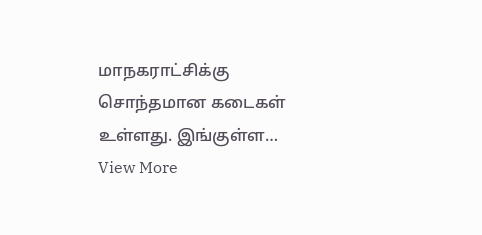மாநகராட்சிக்கு சொந்தமான கடைகள் உள்ளது. இங்குள்ள…
View More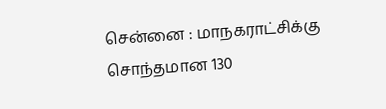சென்னை : மாநகராட்சிக்கு சொந்தமான 130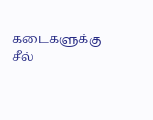கடைகளுக்கு சீல்